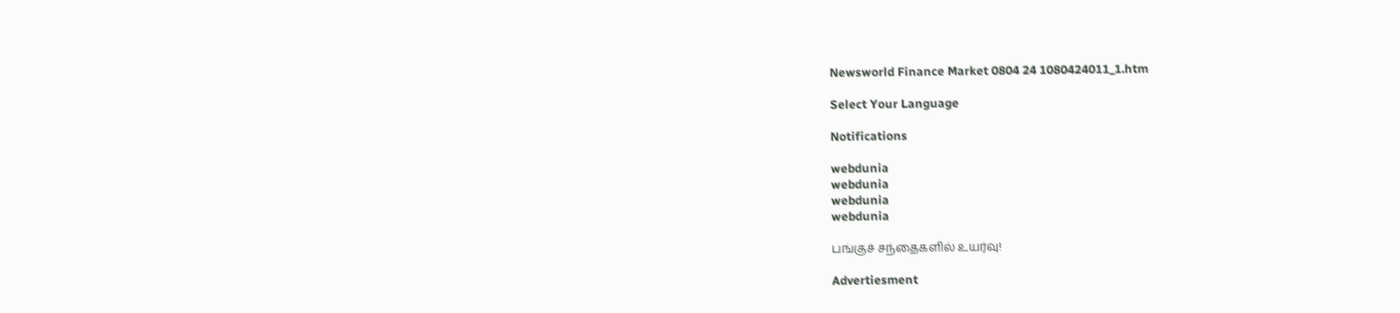Newsworld Finance Market 0804 24 1080424011_1.htm

Select Your Language

Notifications

webdunia
webdunia
webdunia
webdunia

பங்குச் சந்தைகளில் உயர்வு!

Advertiesment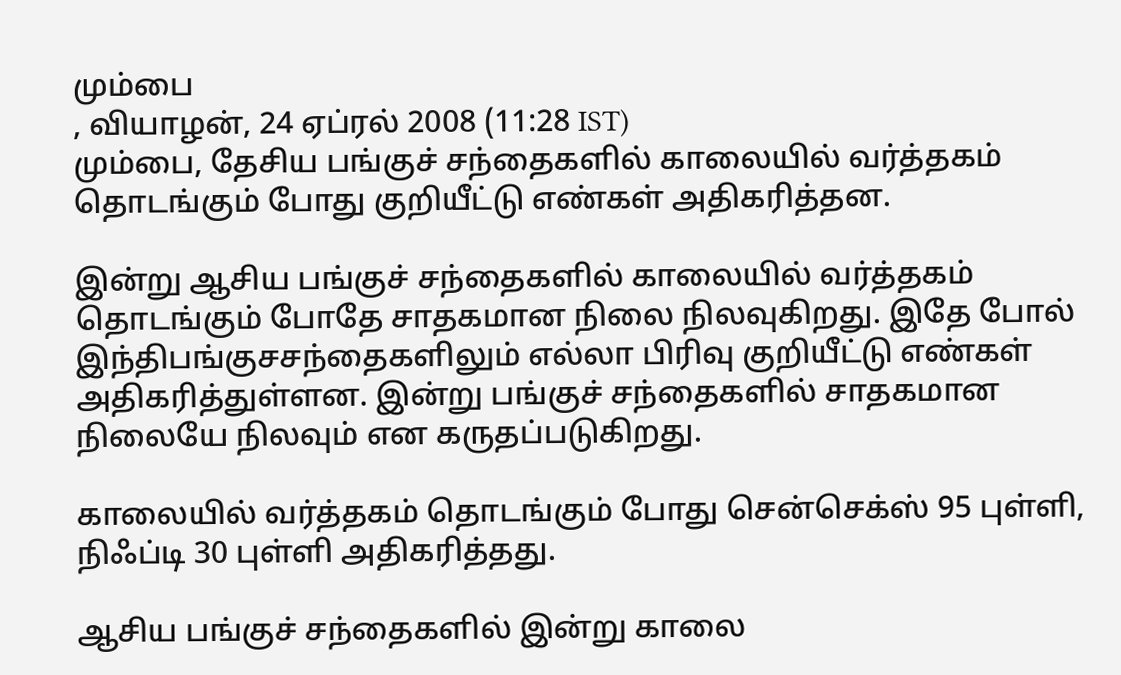மும்பை
, வியாழன், 24 ஏப்ரல் 2008 (11:28 IST)
மும்பை, தேசிய பங்குச் சந்தைகளில் காலையில் வர்த்தகம் தொடங்கும் போது குறியீட்டு எண்கள் அதிகரித்தன.

இன்று ஆசிய பங்குச் சந்தைகளில் காலையில் வர்‌த்தகம் தொடங்கும் போதே சாதகமான நிலை நிலவுகிறது. இதே போல் இந்திபங்குசசந்தைகளிலும் எல்லா பிரிவு குறியீட்டு எண்கள் அதிகரித்துள்ளன. இன்று பங்குச் சந்தைகளில் சாதகமான நிலையே நிலவும் என கருதப்படுகிறது.

காலையில் வர்த்தகம் தொடங்கும் போது சென்செக்ஸ் 95 புள்ளி, நிஃப்டி 30 புள்ளி அதிகரித்தது.

ஆசிய பங்குச் சந்தைகளில் இன்று காலை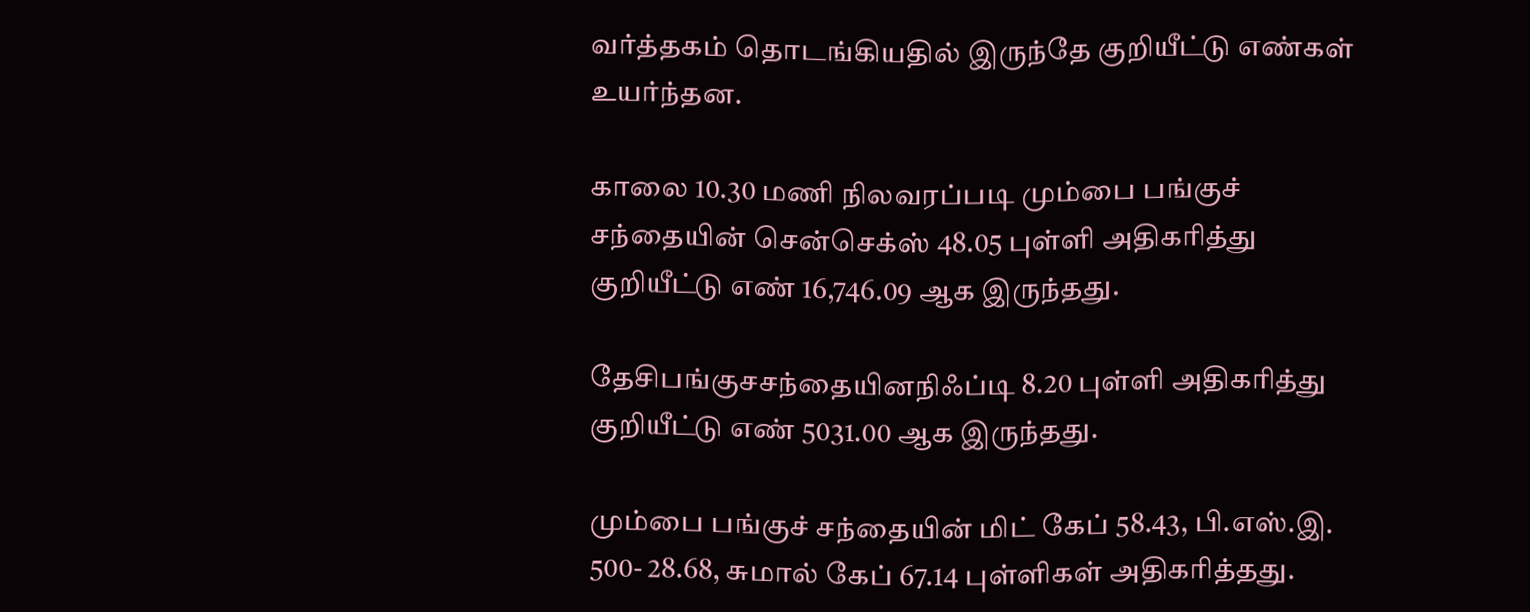வர்த்தக‌ம் தொடங்கியதில் இருந்தே குறியீட்டு எண்கள் உயர்ந்தன.

காலை 10.30 மணி நிலவரப்படி மும்பை பங்குச் சந்தையின் சென்செக்ஸ் 48.05 புள்ளி அதிகரித்து குறியீட்டு எண் 16,746.09 ஆக இருந்தது.

தேசிபங்குசசந்தையினநிஃப்டி 8.20 புள்ளி அதிகரித்து குறியீட்டு எண் 5031.00 ஆக இருந்தது.

மும்பை பங்குச் சந்தையின் மிட் கேப் 58.43, பி.எஸ்.இ. 500- 28.68, சுமால் கேப் 67.14 புள்ளிகள் அதிகரித்தது.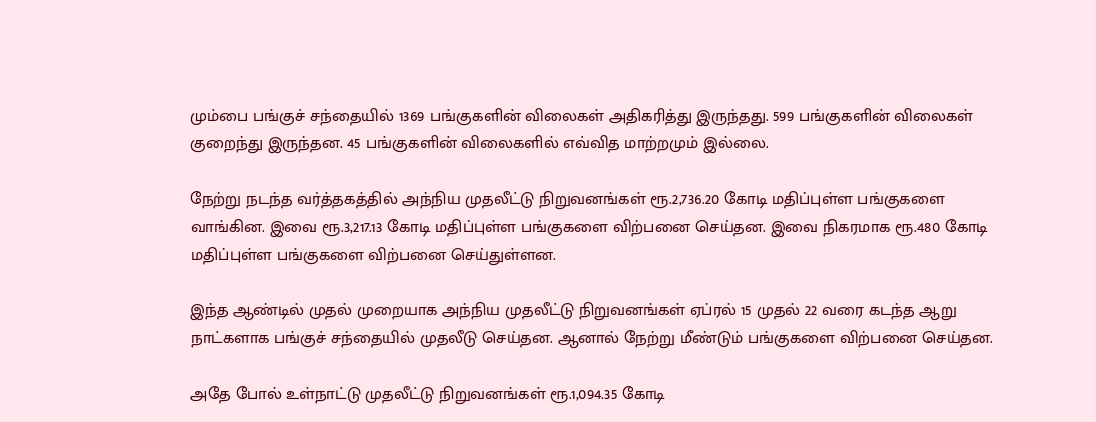மும்பை பங்குச் சந்தையில் 1369 பங்குகளின் விலைகள் அதிகரித்து இருந்தது. 599 பங்குகளின் விலைகள் குறைந்து இருந்தன. 45 பங்குகளின் விலைகளில் எவ்வித மாற்றமும் இல்லை.

நேற்று நடந்த வர்த்தகத்தில் அந்நிய முதலீட்டு நிறுவனங்கள் ரூ.2,736.20 கோடி மதிப்புள்ள பங்குகளை வாங்கின. இவை ரூ.3,217.13 கோடி மதிப்புள்ள பங்குகளை விற்பனை செய்தன. இவை நிகரமாக ரூ.480 கோடி மதிப்புள்ள பங்குகளை விற்பனை செய்துள்ளன.

இந்த ஆண்டில் முதல் முறையாக அந்நிய முதலீட்டு நிறுவனங்கள் ஏப்ரல் 15 முதல் 22 வரை கடந்த ஆறு நாட்களாக பங்குச் சந்தையில் முதலீடு செய்தன. ஆனால் நேற்று மீண்டும் பங்குகளை விற்பனை செய்தன.

அதே போல் உள்நாட்டு முதலீட்டு நிறுவனங்கள் ரூ.1,094.35 கோடி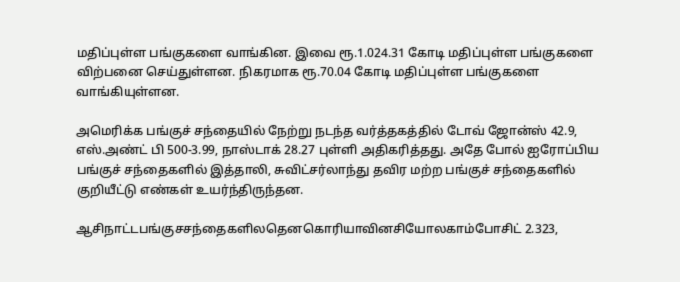மதிப்புள்ள பங்குகளை வாங்கின. இவை ரூ.1.024.31 கோடி மதிப்புள்ள பங்குகளை விற்பனை செய்துள்ளன. நிகரமாக ரூ.70.04 கோடி மதிப்புள்ள பங்குகளை வாங்கியுள்ளன.

அமெரிக்க பங்குச் சந்தையில் நேற்று நடந்த வர்த்தகத்தில் டோவ் ஜோன்ஸ் 42.9, எஸ்.அண்ட் பி 500-3.99, நாஸ்டாக் 28.27 புள்ளி அதிகரித்தது. அதே போல் ஐரோப்பிய பங்குச் சந்தைகளில் இத்தாலி, சுவிட்சர்லாந்து தவிர மற்ற பங்குச் சந்தைகளில் குறியீட்டு எண்கள் உயர்ந்திருந்தன.

ஆசிநாட்டபங்குசசந்தைகளிலதெனகொரியாவினசியோலகாம்போசிட் 2.323,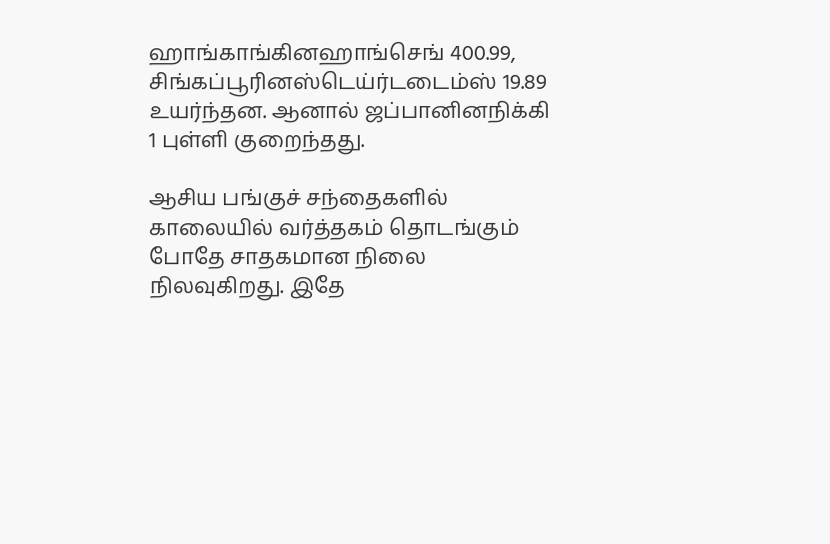ஹாங்காங்கினஹாங்செங் 400.99, சிங்கப்பூரினஸ்டெய்ர்டடைம்ஸ் 19.89 உயர்ந்தன. ஆனால் ஜப்பானினநிக்கி 1 புள்ளி குறைந்தது.

ஆசிய பங்குச் சந்தைகளில் காலையில் வர்‌த்தகம் தொடங்கும் போதே சாதகமான நிலை நிலவுகிறது. இதே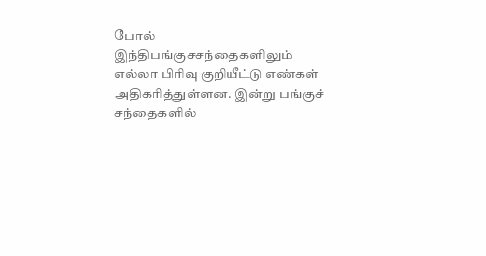போல் இந்திபங்குசசந்தைகளிலும் எல்லா பிரிவு குறியீட்டு எண்கள் அதிகரித்துள்ளன. இன்று பங்குச் சந்தைகளில்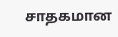சாதகமான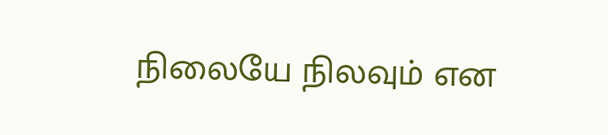நிலையே நிலவும் என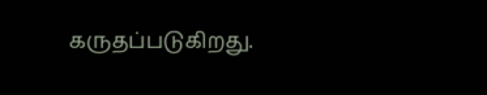கருதப்படுகிறது.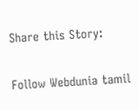Share this Story:

Follow Webdunia tamil